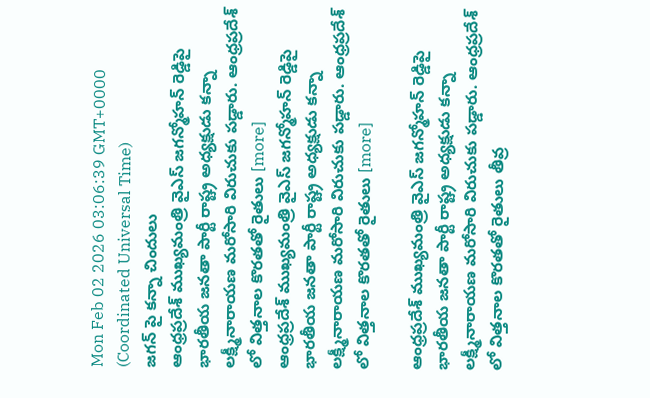Mon Feb 02 2026 03:06:39 GMT+0000 (Coordinated Universal Time)
జగన్ పై కన్నా చిందులు
ఆంధ్రప్రదేశ్ ముఖ్యమంత్రి వైఎస్ జగన్మోహన్ రెడ్డిపై భారతీయ జనతా పార్టీ రాష్ట్ర అధ్యక్షుడు కన్నా లక్ష్మీనారాయణ మరోసారి విరుచుకు పడ్డారు. ఆంధ్రప్రదేశ్ లో విత్తనాల కొరతతో రైతులు [more]
ఆంధ్రప్రదేశ్ ముఖ్యమంత్రి వైఎస్ జగన్మోహన్ రెడ్డిపై భారతీయ జనతా పార్టీ రాష్ట్ర అధ్యక్షుడు కన్నా లక్ష్మీనారాయణ మరోసారి విరుచుకు పడ్డారు. ఆంధ్రప్రదేశ్ లో విత్తనాల కొరతతో రైతులు [more]

ఆంధ్రప్రదేశ్ ముఖ్యమంత్రి వైఎస్ జగన్మోహన్ రెడ్డిపై భారతీయ జనతా పార్టీ రాష్ట్ర అధ్యక్షుడు కన్నా లక్ష్మీనారాయణ మరోసారి విరుచుకు పడ్డారు. ఆంధ్రప్రదేశ్ లో విత్తనాల కొరతతో రైతులు తీవ్ర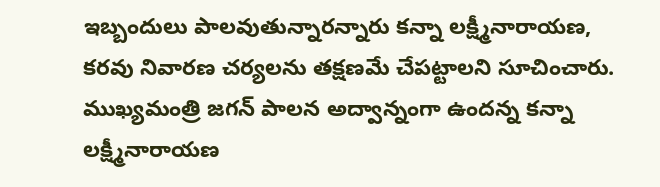ఇబ్బందులు పాలవుతున్నారన్నారు కన్నా లక్ష్మీనారాయణ, కరవు నివారణ చర్యలను తక్షణమే చేపట్టాలని సూచించారు. ముఖ్యమంత్రి జగన్ పాలన అద్వాన్నంగా ఉందన్న కన్నా లక్ష్మీనారాయణ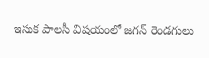ఇసుక పాలసీ విషయంలో జగన్ రెండగులు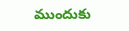ముందుకు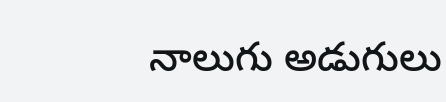నాలుగు అడుగులు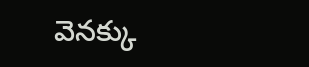వెనక్కు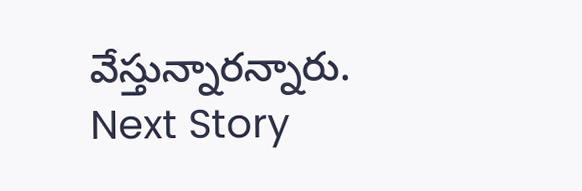వేస్తున్నారన్నారు.
Next Story